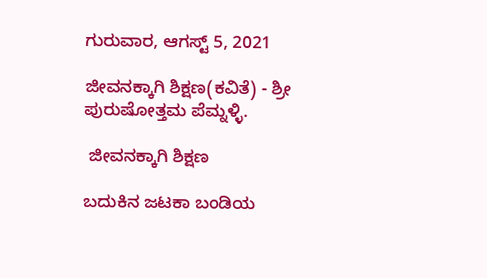ಗುರುವಾರ, ಆಗಸ್ಟ್ 5, 2021

ಜೀವನಕ್ಕಾಗಿ ಶಿಕ್ಷಣ(ಕವಿತೆ) - ಶ್ರೀ ಪುರುಷೋತ್ತಮ ಪೆಮ್ನಳ್ಳಿ.

 ಜೀವನಕ್ಕಾಗಿ ಶಿಕ್ಷಣ

ಬದುಕಿನ ಜಟಕಾ ಬಂಡಿಯ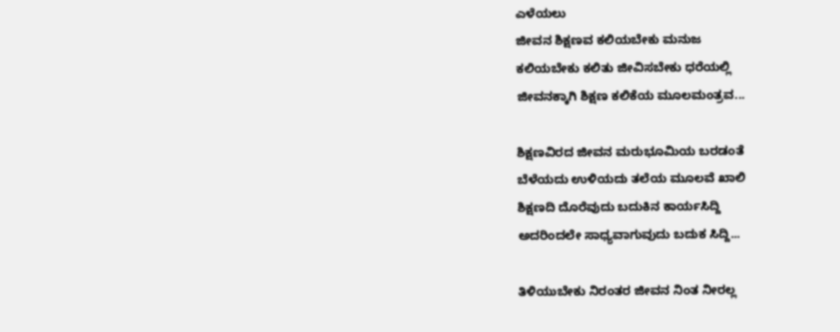ಎಳೆಯಲು
ಜೀವನ ಶಿಕ್ಷಣವ ಕಲಿಯಬೇಕು ಮನುಜ
ಕಲಿಯಬೇಕು ಕಲಿತು ಜೀವಿಸಬೇಕು ಧರೆಯಲ್ಲಿ
ಜೀವನಕ್ಕಾಗಿ ಶಿಕ್ಷಣ ಕಲಿಕೆಯ ಮೂಲಮಂತ್ರವ...

ಶಿಕ್ಷಣವಿರದ ಜೀವನ ಮರುಭೂಮಿಯ ಬರಡಂತೆ
ಬೆಳೆಯದು ಉಳಿಯದು ತಲೆಯ ಮೂಲವೆ ಖಾಲಿ
ಶಿಕ್ಷಣದಿ ದೊರೆವುದು ಬದುಕಿನ ಕಾರ್ಯಸಿದ್ದಿ
ಅದರಿಂದಲೇ ಸಾಧ್ಯವಾಗುವುದು ಬದುಕ ಸಿದ್ದಿ...

ತಿಳಿಯುಬೇಕು ನಿರಂತರ ಜೀವನ ನಿಂತ ನೀರಲ್ಲ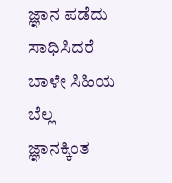ಜ್ಞಾನ ಪಡೆದು ಸಾಧಿಸಿದರೆ ಬಾಳೇ ಸಿಹಿಯ ಬೆಲ್ಲ
ಜ್ಞಾನಕ್ಕಿಂತ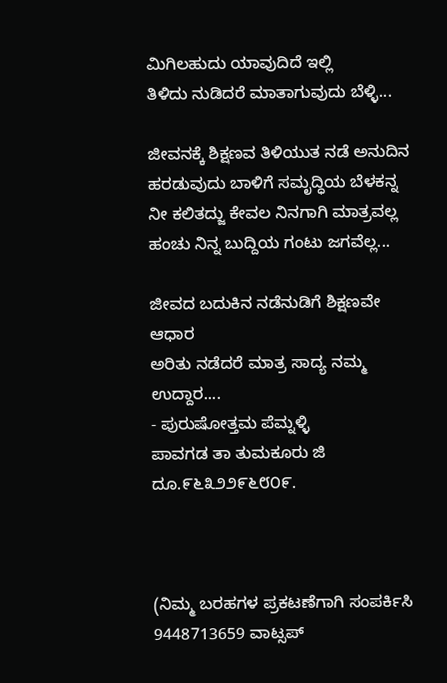ಮಿಗಿಲಹುದು ಯಾವುದಿದೆ ಇಲ್ಲಿ
ತಿಳಿದು ನುಡಿದರೆ ಮಾತಾಗುವುದು ಬೆಳ್ಳಿ...

ಜೀವನಕ್ಕೆ ಶಿಕ್ಷಣವ ತಿಳಿಯುತ ನಡೆ ಅನುದಿನ
ಹರಡುವುದು ಬಾಳಿಗೆ ಸಮೃದ್ಧಿಯ ಬೆಳಕನ್ನ
ನೀ ಕಲಿತದ್ಜು ಕೇವಲ ನಿನಗಾಗಿ ಮಾತ್ರವಲ್ಲ
ಹಂಚು ನಿನ್ನ ಬುದ್ದಿಯ ಗಂಟು ಜಗವೆಲ್ಲ...

ಜೀವದ ಬದುಕಿನ ನಡೆನುಡಿಗೆ ಶಿಕ್ಷಣವೇ ಆಧಾರ
ಅರಿತು ನಡೆದರೆ ಮಾತ್ರ ಸಾದ್ಯ ನಮ್ಮ ಉದ್ದಾರ....
- ಪುರುಷೋತ್ತಮ ಪೆಮ್ನಳ್ಳಿ
ಪಾವಗಡ ತಾ ತುಮಕೂರು ಜಿ
ದೂ.೯೬೩೨೨೯೬೮೦೯.



(ನಿಮ್ಮ ಬರಹಗಳ ಪ್ರಕಟಣೆಗಾಗಿ ಸಂಪರ್ಕಿಸಿ 9448713659 ವಾಟ್ಸಪ್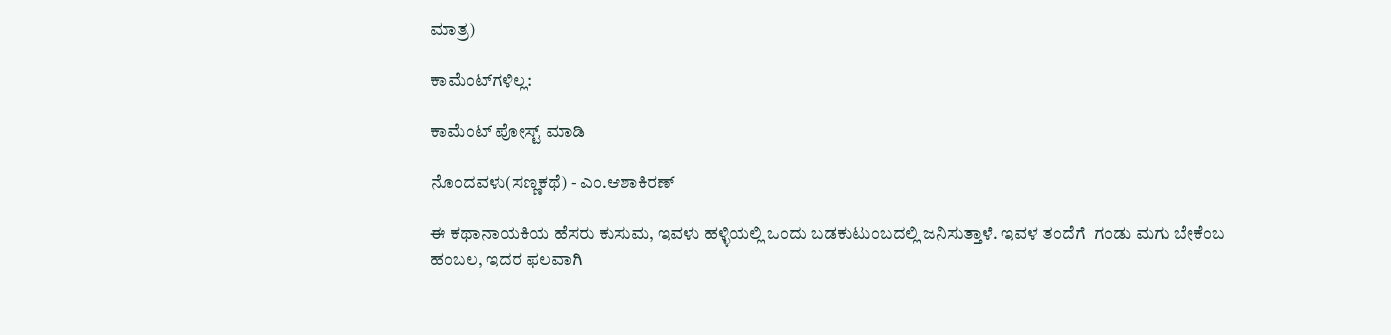ಮಾತ್ರ)

ಕಾಮೆಂಟ್‌ಗಳಿಲ್ಲ:

ಕಾಮೆಂಟ್‌‌ ಪೋಸ್ಟ್‌ ಮಾಡಿ

ನೊಂದವಳು(ಸಣ್ಣಕಥೆ) - ಎಂ.ಆಶಾಕಿರಣ್

ಈ ಕಥಾನಾಯಕಿಯ ಹೆಸರು ಕುಸುಮ, ಇವಳು ಹಳ್ಳಿಯಲ್ಲಿ ಒಂದು ಬಡಕುಟುಂಬದಲ್ಲಿ ಜನಿಸುತ್ತಾಳೆ. ಇವಳ ತಂದೆಗೆ  ಗಂಡು ಮಗು ಬೇಕೆಂಬ ಹಂಬಲ, ಇದರ ಫಲವಾಗಿ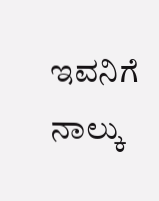ಇವನಿಗೆ ನಾಲ್ಕು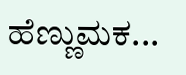ಹೆಣ್ಣುಮಕ...